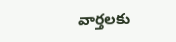వార్తలకు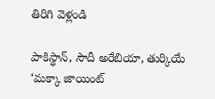తిరిగి వెళ్లండి

పాకిస్థాన్, సౌదీ అరేబియా, తుర్కియే ‘మక్కా జాయింట్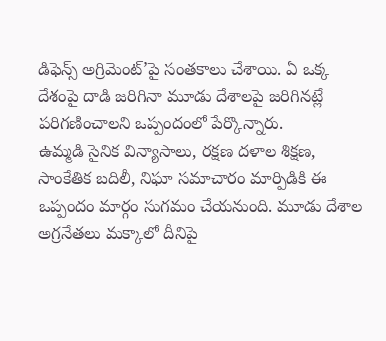డిఫెన్స్ అగ్రిమెంట్’పై సంతకాలు చేశాయి. ఏ ఒక్క దేశంపై దాడి జరిగినా మూడు దేశాలపై జరిగినట్లే పరిగణించాలని ఒప్పందంలో పేర్కొన్నారు.
ఉమ్మడి సైనిక విన్యాసాలు, రక్షణ దళాల శిక్షణ, సాంకేతిక బదిలీ, నిఘా సమాచారం మార్పిడికి ఈ ఒప్పందం మార్గం సుగమం చేయనుంది. మూడు దేశాల అగ్రనేతలు మక్కాలో దీనిపై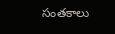సంతకాలు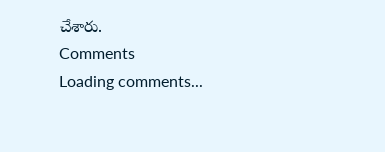చేశారు.
Comments
Loading comments...